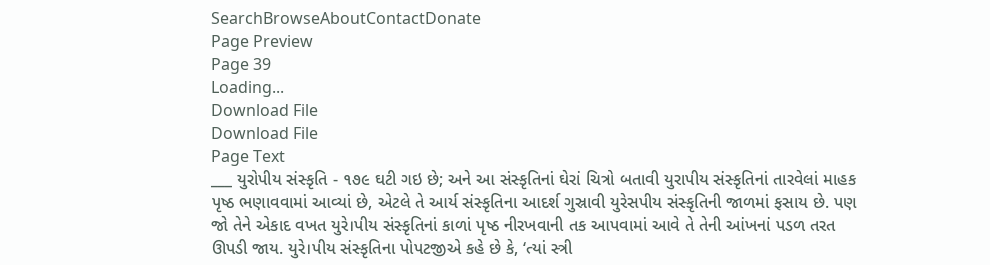SearchBrowseAboutContactDonate
Page Preview
Page 39
Loading...
Download File
Download File
Page Text
___ યુરોપીય સંસ્કૃતિ - ૧૭૯ ઘટી ગઇ છે; અને આ સંસ્કૃતિનાં ઘેરાં ચિત્રો બતાવી યુરાપીય સંસ્કૃતિનાં તારવેલાં માહક પૃષ્ઠ ભણાવવામાં આવ્યાં છે, એટલે તે આર્ય સંસ્કૃતિના આદર્શ ગુસ્રાવી યુરેસપીય સંસ્કૃતિની જાળમાં ફસાય છે. પણ જો તેને એકાદ વખત યુરે।પીય સંસ્કૃતિનાં કાળાં પૃષ્ઠ નીરખવાની તક આપવામાં આવે તે તેની આંખનાં પડળ તરત ઊપડી જાય. યુરે।પીય સંસ્કૃતિના પોપટજીએ કહે છે કે, ‘ત્યાં સ્ત્રી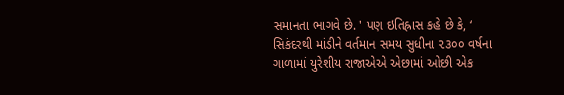સમાનતા ભાગવે છે. ' પણ ઇતિહ્રાસ કહે છે કે, ‘ સિકંદરથી માંડીને વર્તમાન સમય સુધીના ૨૩૦૦ વર્ષના ગાળામાં યુરેશીય રાજાએએ એછામાં ઓછી એક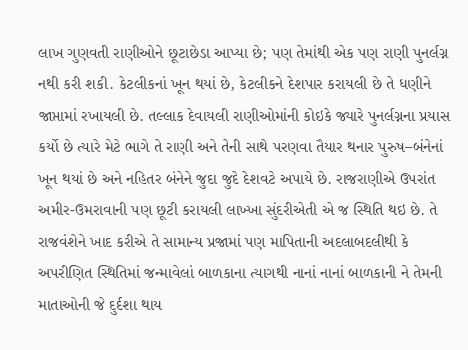લાખ ગુણવતી રાણીઓને છૂટાછેડા આપ્યા છે; પણ તેમાંથી એક પણ રાણી પુનર્લગ્ન નથી કરી શકી. કેટલીકનાં ખૂન થયાં છે, કેટલીકને દેશપાર કરાયલી છે તે ધણીને જાપ્તામાં રખાયલી છે. તલ્લાક દેવાયલી રાણીઓમાંની કોઇકે જ્યારે પુનર્લગ્નના પ્રયાસ કર્યો છે ત્યારે મેટે ભાગે તે રાણી અને તેની સાથે પરણવા તૈયાર થનાર પુરુષ–બંનેનાં ખૂન થયાં છે અને નહિતર બંનેને જુદા જુદે દેશવટે અપાયે છે. રાજરાણીએ ઉપરાંત અમીર-ઉમરાવાની પણ છૂટી કરાયલી લાખ્ખા સુંદરીએતી એ જ સ્થિતિ થઇ છે. તે રાજવંશેને ખાદ કરીએ તે સામાન્ય પ્રજામાં પણ માપિતાની અદલાબદલીથી કે અપરીણિત સ્થિતિમાં જન્માવેલાં બાળકાના ત્યાગથી નાનાં નાનાં બાળકાની ને તેમની માતાઓની જે દુર્દશા થાય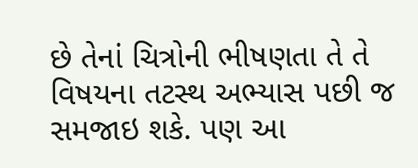છે તેનાં ચિત્રોની ભીષણતા તે તે વિષયના તટસ્થ અભ્યાસ પછી જ સમજાઇ શકે. પણ આ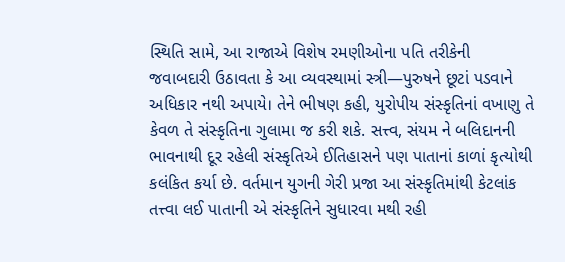સ્થિતિ સામે, આ રાજાએ વિશેષ રમણીઓના પતિ તરીકેની જવાબદારી ઉઠાવતા કે આ વ્યવસ્થામાં સ્ત્રી—પુરુષને છૂટાં પડવાને અધિકાર નથી અપાયે। તેને ભીષણ કહી, યુરોપીય સંસ્કૃતિનાં વખાણુ તે કેવળ તે સંસ્કૃતિના ગુલામા જ કરી શકે. સત્ત્વ, સંયમ ને બલિદાનની ભાવનાથી દૂર રહેલી સંસ્કૃતિએ ઈતિહાસને પણ પાતાનાં કાળાં કૃત્યોથી કલંકિત કર્યા છે. વર્તમાન યુગની ગેરી પ્રજા આ સંસ્કૃતિમાંથી કેટલાંક તત્ત્વા લઈ પાતાની એ સંસ્કૃતિને સુધારવા મથી રહી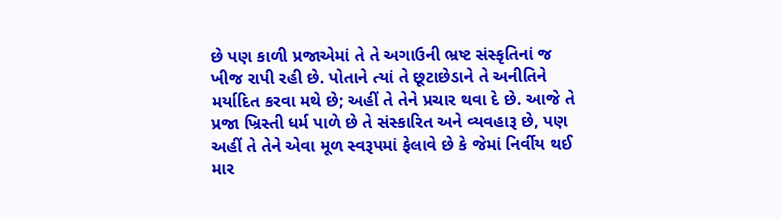છે પણ કાળી પ્રજાએમાં તે તે અગાઉની ભ્રષ્ટ સંસ્કૃતિનાં જ ખીજ રાપી રહી છે. પોતાને ત્યાં તે છૂટાછેડાને તે અનીતિને મર્યાદિત કરવા મથે છે; અહીં તે તેને પ્રચાર થવા દે છે. આજે તે પ્રજા ખ્રિસ્તી ધર્મ પાળે છે તે સંસ્કારિત અને વ્યવહારૂ છે, પણ અહીં તે તેને એવા મૂળ સ્વરૂપમાં ફેલાવે છે કે જેમાં નિર્વીય થઈ માર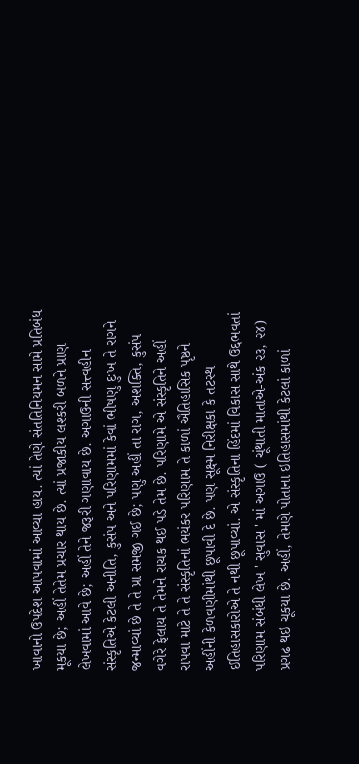ખાવાનો ઉપદેશ આપવામાં આવ્યા હાય. ત્યાં તેણે સંતતિનિયમન સામે પ્રતિબંધ મૂકયા છે; અહીં તેતેમ પ્રચાર થાય છે. ત્યાં પ્રજાકીય લશ્કરી બળને પ્રાણ લેખવામાં આવે છે; અહીં તેને જરૂરી ગણાવાય છે. અગાઉની સત્ત્વહીન સંસ્કૃતિએ કેટલી અનીતિ, કુસંપ અને પરિણામમાં કેવાં ભીષણુ દુઃખ તે રાગને જન્માવ્યાં છે તે તે પ્રા સમજી ગઈ છે; પણુ અહીં તા રાગ, અશક્તિ, કુસંપ વગેરે ફેલાય તે તેમને રાચક થઈ પડે તેમ છે. પરિણામે એ સંસ્કૃતિને અહીં રાપવા માટે તે તે સંસ્કૃતિનાં ભયંકર પરિણામ તે કાળાં ઐતિહાસિક પૃષ્ઠને અહીંની કેળવણીમાંથી છૂપાવી દે છે. પણ સૂક્ષ્મ નિરીક્ષકા કે તટસ્થ ઈતિહાસકારોએ તે નથી છૂપાવ્યાં. એ સંસ્કૃતિના હિંદમાં વિકાસ સાથે ઉદ્દભવતાં પરિણામ સંબંધી લેખ ' સુવાસ ' માં અગાઉ ( ચૂંથાતી માતાએ-અંક ૨૩, ૨૪) પ્રગઢ થઇ ચૂકયા છે. અહીં, તેમણે પોતાના ઇતિહાસમાંથી કેટલાં કાળાં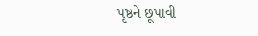પૃષ્ઠને છૂપાવી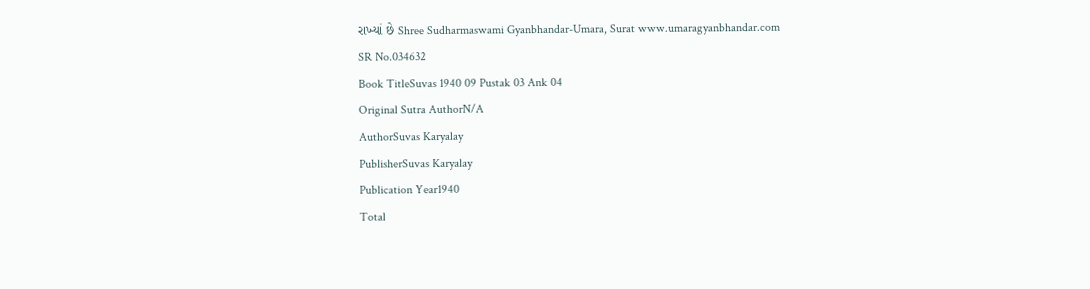રાખ્યાં છે Shree Sudharmaswami Gyanbhandar-Umara, Surat www.umaragyanbhandar.com
SR No.034632
Book TitleSuvas 1940 09 Pustak 03 Ank 04
Original Sutra AuthorN/A
AuthorSuvas Karyalay
PublisherSuvas Karyalay
Publication Year1940
Total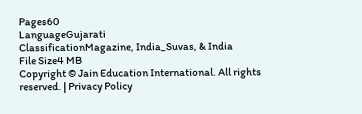Pages60
LanguageGujarati
ClassificationMagazine, India_Suvas, & India
File Size4 MB
Copyright © Jain Education International. All rights reserved. | Privacy Policy